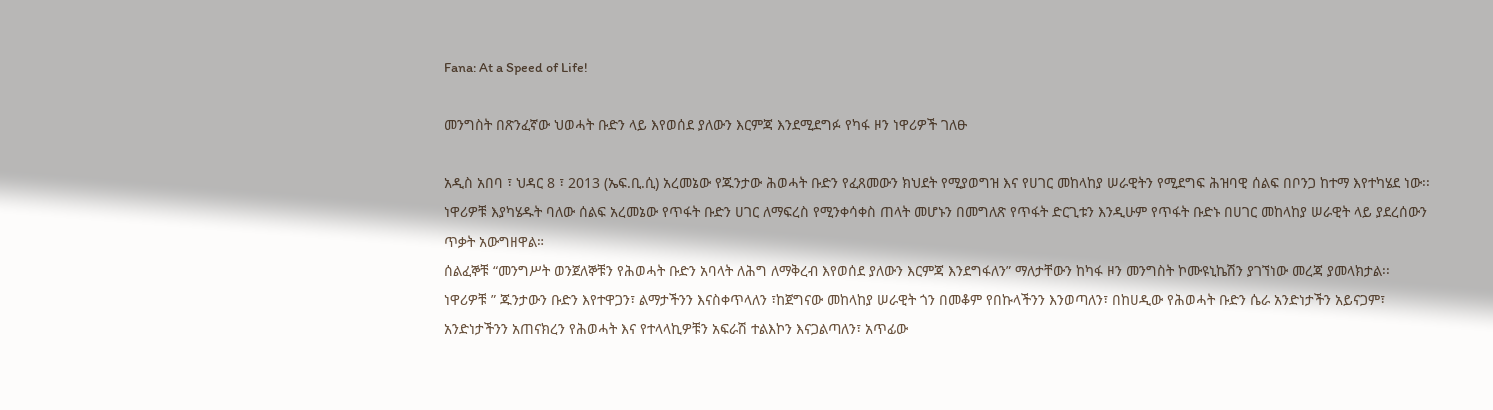Fana: At a Speed of Life!

መንግስት በጽንፈኛው ህወሓት ቡድን ላይ እየወሰደ ያለውን እርምጃ እንደሚደግፉ የካፋ ዞን ነዋሪዎች ገለፁ

አዲስ አበባ ፣ ህዳር 8 ፣ 2013 (ኤፍ.ቢ.ሲ) አረመኔው የጁንታው ሕወሓት ቡድን የፈጸመውን ክህደት የሚያወግዝ እና የሀገር መከላከያ ሠራዊትን የሚደግፍ ሕዝባዊ ሰልፍ በቦንጋ ከተማ እየተካሄደ ነው፡፡
ነዋሪዎቹ እያካሄዱት ባለው ሰልፍ አረመኔው የጥፋት ቡድን ሀገር ለማፍረስ የሚንቀሳቀስ ጠላት መሆኑን በመግለጽ የጥፋት ድርጊቱን እንዲሁም የጥፋት ቡድኑ በሀገር መከላከያ ሠራዊት ላይ ያደረሰውን ጥቃት አውግዘዋል።
ሰልፈኞቹ “መንግሥት ወንጀለኞቹን የሕወሓት ቡድን አባላት ለሕግ ለማቅረብ እየወሰደ ያለውን እርምጃ እንደግፋለን” ማለታቸውን ከካፋ ዞን መንግስት ኮሙዩኒኬሽን ያገኘነው መረጃ ያመላክታል፡፡
ነዋሪዎቹ ” ጁንታውን ቡድን እየተዋጋን፣ ልማታችንን እናስቀጥላለን ፣ከጀግናው መከላከያ ሠራዊት ጎን በመቆም የበኩላችንን እንወጣለን፣ በከሀዲው የሕወሓት ቡድን ሴራ አንድነታችን አይናጋም፣ አንድነታችንን አጠናክረን የሕወሓት እና የተላላኪዎቹን አፍራሽ ተልእኮን እናጋልጣለን፣ አጥፊው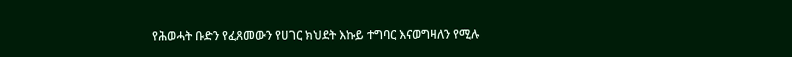የሕወሓት ቡድን የፈጸመውን የሀገር ክህደት እኩይ ተግባር እናወግዛለን የሚሉ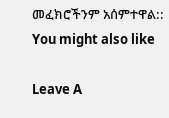መፈክሮችንም አሰምተዋል::
You might also like

Leave A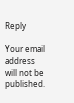Reply

Your email address will not be published.